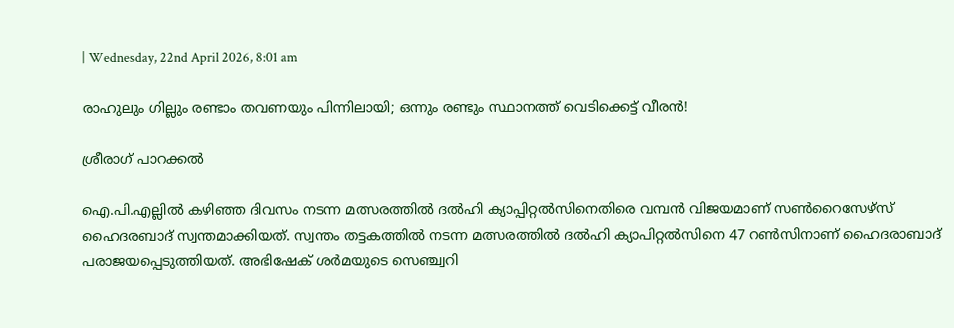| Wednesday, 22nd April 2026, 8:01 am

രാഹുലും ഗില്ലും രണ്ടാം തവണയും പിന്നിലായി; ഒന്നും രണ്ടും സ്ഥാനത്ത് വെടിക്കെട്ട് വീരന്‍!

ശ്രീരാഗ് പാറക്കല്‍

ഐ.പി.എല്ലില്‍ കഴിഞ്ഞ ദിവസം നടന്ന മത്സരത്തില്‍ ദല്‍ഹി ക്യാപ്പിറ്റല്‍സിനെതിരെ വമ്പന്‍ വിജയമാണ് സണ്‍റൈസേഴ്സ് ഹൈദരബാദ് സ്വന്തമാക്കിയത്. സ്വന്തം തട്ടകത്തില്‍ നടന്ന മത്സരത്തില്‍ ദല്‍ഹി ക്യാപിറ്റല്‍സിനെ 47 റണ്‍സിനാണ് ഹൈദരാബാദ് പരാജയപ്പെടുത്തിയത്. അഭിഷേക് ശര്‍മയുടെ സെഞ്ച്വറി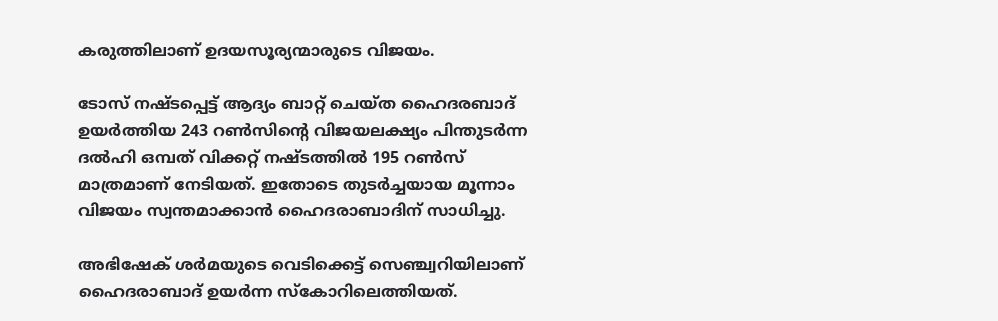കരുത്തിലാണ് ഉദയസൂര്യന്മാരുടെ വിജയം.

ടോസ് നഷ്ടപ്പെട്ട് ആദ്യം ബാറ്റ് ചെയ്ത ഹൈദരബാദ് ഉയര്‍ത്തിയ 243 റണ്‍സിന്റെ വിജയലക്ഷ്യം പിന്തുടര്‍ന്ന ദല്‍ഹി ഒമ്പത് വിക്കറ്റ് നഷ്ടത്തില്‍ 195 റണ്‍സ് മാത്രമാണ് നേടിയത്. ഇതോടെ തുടര്‍ച്ചയായ മൂന്നാം വിജയം സ്വന്തമാക്കാന്‍ ഹൈദരാബാദിന് സാധിച്ചു.

അഭിഷേക് ശര്‍മയുടെ വെടിക്കെട്ട് സെഞ്ച്വറിയിലാണ് ഹൈദരാബാദ് ഉയര്‍ന്ന സ്‌കോറിലെത്തിയത്.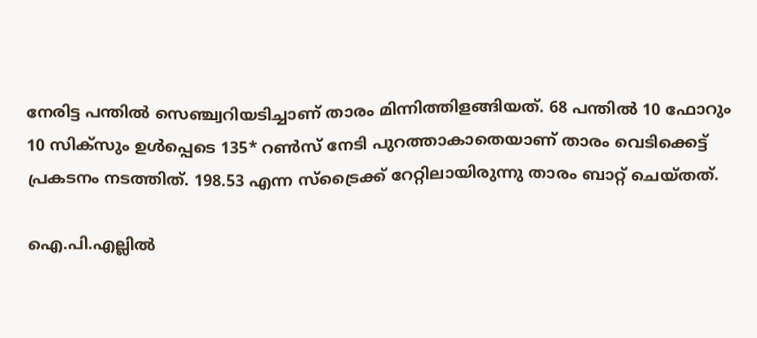നേരിട്ട പന്തില്‍ സെഞ്ച്വറിയടിച്ചാണ് താരം മിന്നിത്തിളങ്ങിയത്. 68 പന്തില്‍ 10 ഫോറും 10 സിക്‌സും ഉള്‍പ്പെടെ 135* റണ്‍സ് നേടി പുറത്താകാതെയാണ് താരം വെടിക്കെട്ട് പ്രകടനം നടത്തിത്. 198.53 എന്ന സ്‌ട്രൈക്ക് റേറ്റിലായിരുന്നു താരം ബാറ്റ് ചെയ്തത്.

ഐ.പി.എല്ലില്‍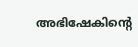അഭിഷേകിന്റെ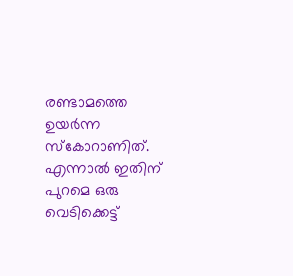രണ്ടാമത്തെ ഉയര്‍ന്ന സ്‌കോറാണിത്. എന്നാല്‍ ഇതിന് പുറമെ ഒരു വെടിക്കെട്ട്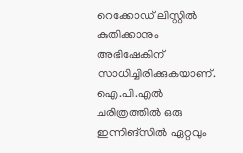റെക്കോഡ് ലിസ്റ്റില്‍ കുതിക്കാനും അഭിഷേകിന് സാധിച്ചിരിക്കുകയാണ്. ഐ.പി.എല്‍ ചരിത്രത്തില്‍ ഒരു ഇന്നിങ്‌സില്‍ ഏറ്റവും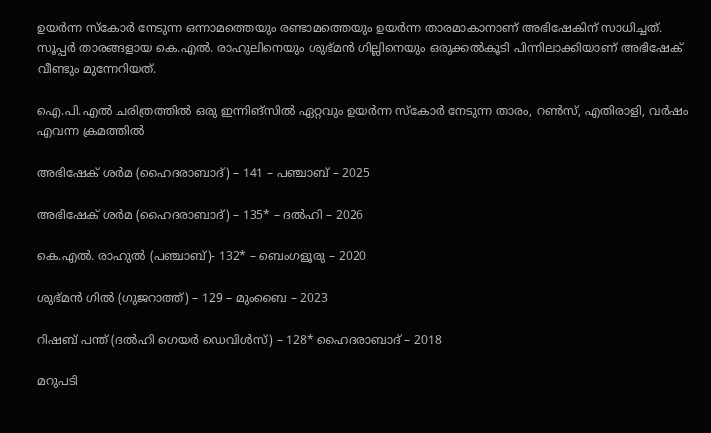ഉയര്‍ന്ന സ്‌കോര്‍ നേടുന്ന ഒന്നാമത്തെയും രണ്ടാമത്തെയും ഉയര്‍ന്ന താരമാകാനാണ് അഭിഷേകിന് സാധിച്ചത്. സൂപ്പര്‍ താരങ്ങളായ കെ.എല്‍. രാഹുലിനെയും ശുഭ്മന്‍ ഗില്ലിനെയും ഒരുക്കല്‍കൂടി പിന്നിലാക്കിയാണ് അഭിഷേക് വീണ്ടും മുന്നേറിയത്.

ഐ.പി.എല്‍ ചരിത്രത്തില്‍ ഒരു ഇന്നിങ്‌സില്‍ ഏറ്റവും ഉയര്‍ന്ന സ്‌കോര്‍ നേടുന്ന താരം, റണ്‍സ്, എതിരാളി, വര്‍ഷം എവന്ന ക്രമത്തില്‍

അഭിഷേക് ശര്‍മ (ഹൈദരാബാദ്) – 141 – പഞ്ചാബ് – 2025

അഭിഷേക് ശര്‍മ (ഹൈദരാബാദ്) – 135* – ദല്‍ഹി – 2026

കെ.എല്‍. രാഹുല്‍ (പഞ്ചാബ്)- 132* – ബെംഗളൂരു – 2020

ശുഭ്മന്‍ ഗില്‍ (ഗുജറാത്ത്) – 129 – മുംബൈ – 2023

റിഷബ് പന്ത് (ദല്‍ഹി ഗെയര്‍ ഡെവിള്‍സ്) – 128* ഹൈദരാബാദ് – 2018

മറുപടി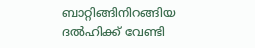ബാറ്റിങ്ങിനിറങ്ങിയ ദല്‍ഹിക്ക് വേണ്ടി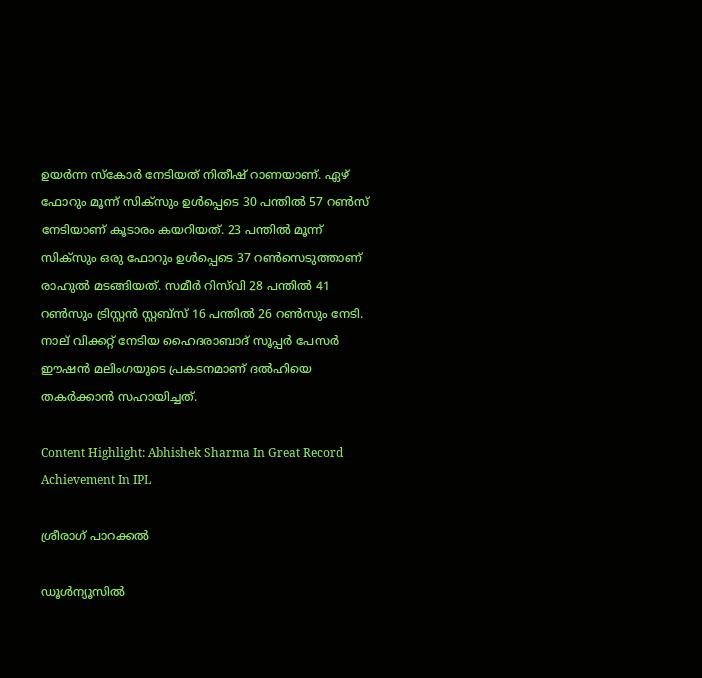ഉയര്‍ന്ന സ്‌കോര്‍ നേടിയത് നിതീഷ് റാണയാണ്. ഏഴ് ഫോറും മൂന്ന് സിക്‌സും ഉള്‍പ്പെടെ 30 പന്തില്‍ 57 റണ്‍സ് നേടിയാണ് കൂടാരം കയറിയത്. 23 പന്തില്‍ മൂന്ന് സിക്‌സും ഒരു ഫോറും ഉള്‍പ്പെടെ 37 റണ്‍സെടുത്താണ് രാഹുല്‍ മടങ്ങിയത്. സമീര്‍ റിസ്‌വി 28 പന്തില്‍ 41 റണ്‍സും ട്രിസ്റ്റന്‍ സ്റ്റബ്‌സ് 16 പന്തില്‍ 26 റണ്‍സും നേടി. നാല് വിക്കറ്റ് നേടിയ ഹൈദരാബാദ് സൂപ്പര്‍ പേസര്‍ ഈഷന്‍ മലിംഗയുടെ പ്രകടനമാണ് ദല്‍ഹിയെ തകര്‍ക്കാന്‍ സഹായിച്ചത്.

Content Highlight: Abhishek Sharma In Great Record Achievement In IPL

ശ്രീരാഗ് പാറക്കല്‍

ഡൂള്‍ന്യൂസില്‍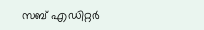സബ് എഡിറ്റര്‍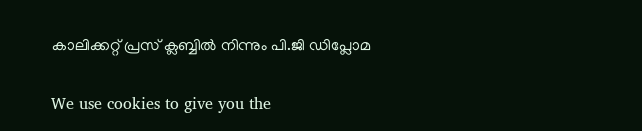കാലിക്കറ്റ് പ്രസ് ക്ലബ്ബില്‍ നിന്നും പി.ജി ഡിപ്ലോമ

We use cookies to give you the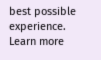best possible experience. Learn more